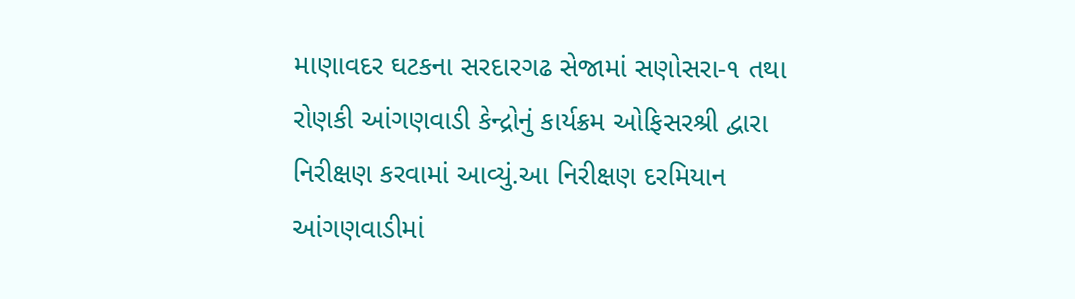માણાવદર ઘટકના સરદારગઢ સેજામાં સણોસરા-૧ તથા રોણકી આંગણવાડી કેન્દ્રોનું કાર્યક્રમ ઓફિસરશ્રી દ્વારા નિરીક્ષણ કરવામાં આવ્યું.આ નિરીક્ષણ દરમિયાન આંગણવાડીમાં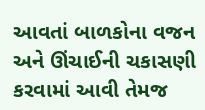આવતાં બાળકોના વજન અને ઊંચાઈની ચકાસણી કરવામાં આવી તેમજ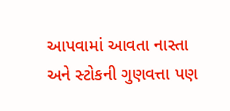આપવામાં આવતા નાસ્તા અને સ્ટોકની ગુણવત્તા પણ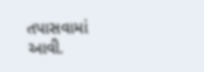તપાસવામાં આવી.